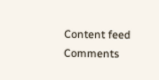Content feed Comments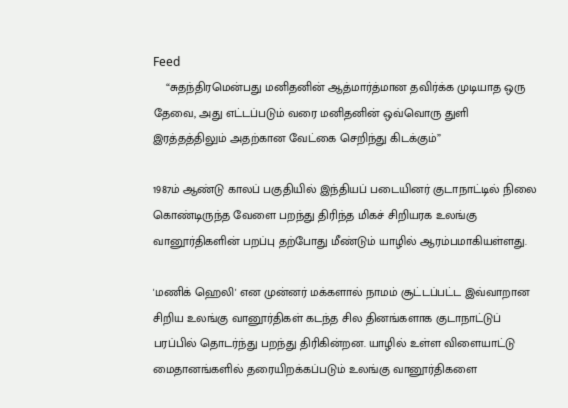Feed
    “சுதந்திரமென்பது மனிதனின் ஆத்மார்த்மான தவிர்க்க முடியாத ஒரு தேவை, அது எட்டப்படும் வரை மனிதனின் ஒவ்வொரு துளி இரத்தத்திலும் அதற்கான வேட்கை செறிந்து கிடக்கும்”

1987ம் ஆண்டு காலப் பகுதியில் இந்தியப் படையினர் குடாநாட்டில் நிலை கொண்டிருந்த வேளை பறந்து திரிந்த மிகச் சிறியரக உலங்கு வானூர்திகளின் பறப்பு தற்போது மீண்டும் யாழில் ஆரம்பமாகியள்ளது.

'மணிக் ஹெலி' என முன்னர் மக்களால் நாமம் சூட்டப்பட்ட இவ்வாறான சிறிய உலங்கு வானூர்திகள் கடந்த சில தினங்களாக குடாநாட்டுப் பரப்பில் தொடர்ந்து பறந்து திரிகின்றன. யாழில் உள்ள விளையாட்டு மைதானங்களில் தரையிறக்கப்படும் உலங்கு வானூர்திகளை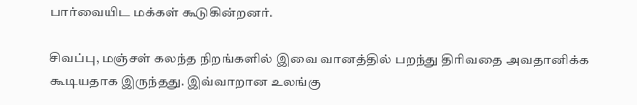பார்வையிட மக்கள் கூடுகின்றனர்.

சிவப்பு, மஞ்சள் கலந்த நிறங்களில் இவை வானத்தில் பறந்து திரிவதை அவதானிக்க கூடியதாக இருந்தது. இவ்வாறான உலங்கு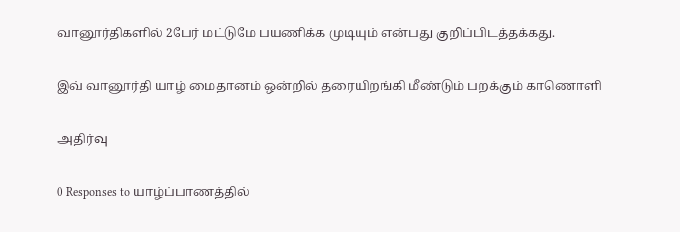வானூர்திகளில் 2பேர் மட்டுமே பயணிக்க முடியும் என்பது குறிப்பிடத்தக்கது.

இவ் வானூர்தி யாழ் மைதானம் ஒன்றில் தரையிறங்கி மீண்டும் பறக்கும் காணொளி

அதிர்வு

0 Responses to யாழ்ப்பாணத்தில்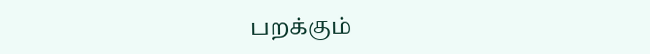பறக்கும்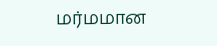மர்மமான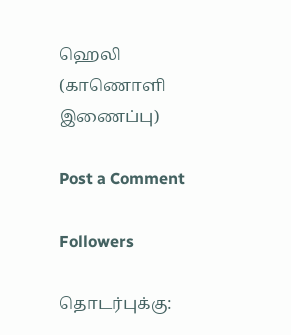ஹெலி (காணொளி இணைப்பு)

Post a Comment

Followers

தொடர்புக்கு: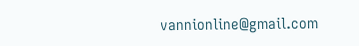vannionline@gmail.com